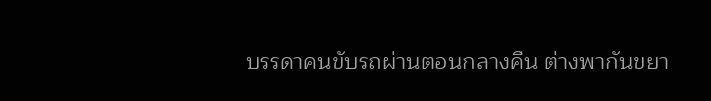บรรดาคนขับรถผ่านตอนกลางคืน ต่างพากันขยา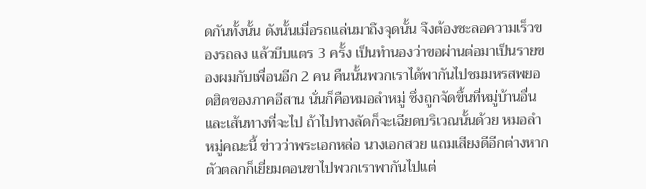ดกันทั้งนั้น ดังนั้นเมื่อรถแล่นมาถึงจุดนั้น จึงต้องชะลอความเร็วของรถลง แล้วบีบแตร 3 ครั้ง เป็นทำนองว่าขอผ่านต่อมาเป็นรายของผมกับเพื่อนอีก 2 คน คืนนั้นพวกเราได้พากันไปชมมหรสพยอดฮิตของภาคอีสาน นั่นก็คือหมอลำหมู่ ซึ่งถูกจัดขึ้นที่หมู่บ้านอื่น และเส้นทางที่จะไป ถ้าไปทางลัดก็จะเฉียดบริเวณนั้นด้วย หมอลำหมู่คณะนี้ ข่าวว่าพระเอกหล่อ นางเอกสวย แถมเสียงดีอีกต่างหาก ตัวตลกก็เยี่ยมตอนขาไปพวกเราพากันไปแต่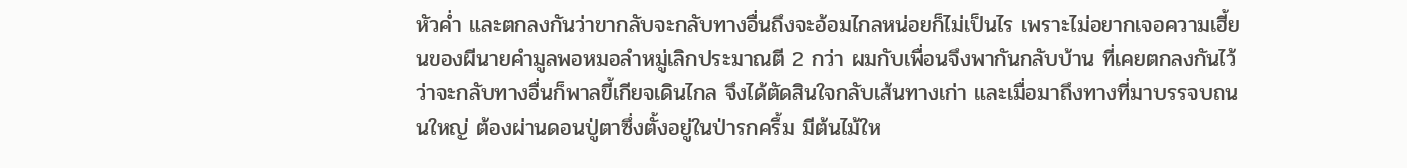หัวค่ำ และตกลงกันว่าขากลับจะกลับทางอื่นถึงจะอ้อมไกลหน่อยก็ไม่เป็นไร เพราะไม่อยากเจอความเฮี้ยนของผีนายคำมูลพอหมอลำหมู่เลิกประมาณตี 2 กว่า ผมกับเพื่อนจึงพากันกลับบ้าน ที่เคยตกลงกันไว้ว่าจะกลับทางอื่นก็พาลขี้เกียจเดินไกล จึงได้ตัดสินใจกลับเส้นทางเก่า และเมื่อมาถึงทางที่มาบรรจบถนนใหญ่ ต้องผ่านดอนปู่ตาซึ่งตั้งอยู่ในป่ารกครึ้ม มีต้นไม้ให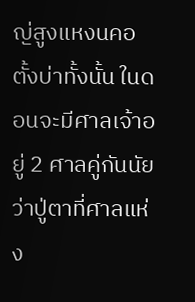ญ่สูงแหงนคอตั้งบ่าทั้งนั้น ในดอนจะมีศาลเจ้าอยู่ 2 ศาลคู่กันนัยว่าปู่ตาที่ศาลแห่ง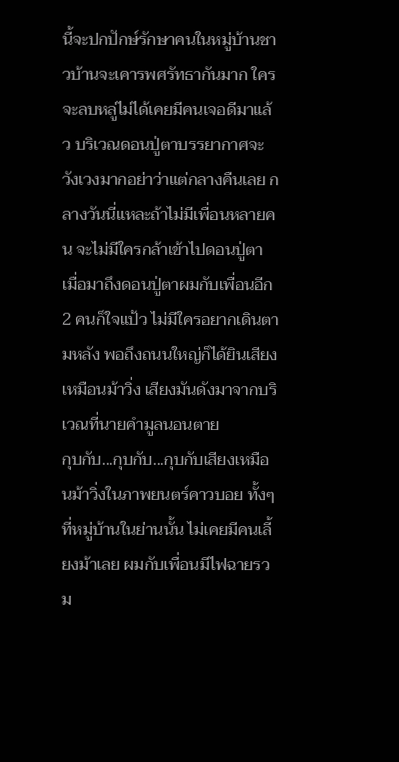นี้จะปกปักษ์รักษาคนในหมู่บ้านชาวบ้านจะเคารพศรัทธากันมาก ใครจะลบหลู่ไม่ได้เคยมีคนเจอดีมาแล้ว บริเวณดอนปู่ตาบรรยากาศจะวังเวงมากอย่าว่าแต่กลางคืนเลย กลางวันนี่แหละถ้าไม่มีเพื่อนหลายคน จะไม่มีใครกล้าเข้าไปดอนปู่ตา
เมื่อมาถึงดอนปู่ตาผมกับเพื่อนอีก 2 คนก็ใจแป้ว ไม่มีใครอยากเดินตามหลัง พอถึงถนนใหญ่ก็ได้ยินเสียงเหมือนม้าวิ่ง เสียงมันดังมาจากบริเวณที่นายคำมูลนอนตาย
กุบกับ...กุบกับ...กุบกับเสียงเหมือนม้าวิ่งในภาพยนตร์คาวบอย ทั้งๆ ที่หมู่บ้านในย่านนั้น ไม่เคยมีคนเลี้ยงม้าเลย ผมกับเพื่อนมีไฟฉายรวม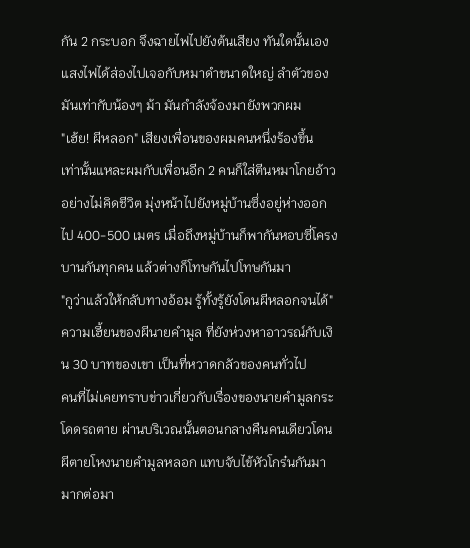กัน 2 กระบอก จึงฉายไฟไปยังต้นเสียง ทันใดนั้นเองแสงไฟได้ส่องไปเจอกับหมาดำขนาดใหญ่ ลำตัวของมันเท่ากับน้องๆ ม้า มันกำลังจ้องมายังพวกผม
"เฮ้ย! ผีหลอก" เสียงเพื่อนของผมคนหนึ่งร้องขึ้น
เท่านั้นแหละผมกับเพื่อนอีก 2 คนก็ใส่ตีนหมาโกยอ้าวอย่างไม่คิดชีวิต มุ่งหน้าไปยังหมู่บ้านซึ่งอยู่ห่างออกไป 400-500 เมตร เมื่อถึงหมู่บ้านก็พากันหอบซี่โครงบานกันทุกคน แล้วต่างก็โทษกันไปโทษกันมา
"กูว่าแล้วให้กลับทางอ้อม รู้ทั้งรู้ยังโดนผีหลอกจนได้"
ความเฮี้ยนของผีนายคำมูล ที่ยังห่วงหาอาวรณ์กับเงิน 30 บาทของเขา เป็นที่หวาดกลัวของคนทั่วไป
คนที่ไม่เคยทราบข่าวเกี่ยวกับเรื่องของนายคำมูลกระโดดรถตาย ผ่านบริเวณนั้นตอนกลางคืนคนเดียวโดนผีตายโหงนายคำมูลหลอก แทบจับไข้หัวโกร๋นกันมามากต่อมา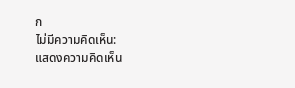ก
ไม่มีความคิดเห็น:
แสดงความคิดเห็น